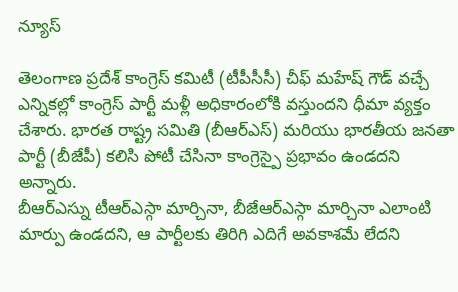న్యూస్

తెలంగాణ ప్రదేశ్ కాంగ్రెస్ కమిటీ (టీపీసీసీ) చీఫ్ మహేష్ గౌడ్ వచ్చే ఎన్నికల్లో కాంగ్రెస్ పార్టీ మళ్లీ అధికారంలోకి వస్తుందని ధీమా వ్యక్తం చేశారు. భారత రాష్ట్ర సమితి (బీఆర్ఎస్) మరియు భారతీయ జనతా పార్టీ (బీజేపీ) కలిసి పోటీ చేసినా కాంగ్రెస్పై ప్రభావం ఉండదని అన్నారు.
బీఆర్ఎస్ను టీఆర్ఎస్గా మార్చినా, బీజేఆర్ఎస్గా మార్చినా ఎలాంటి మార్పు ఉండదని, ఆ పార్టీలకు తిరిగి ఎదిగే అవకాశమే లేదని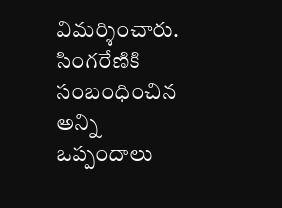విమర్శించారు. సింగరేణికి సంబంధించిన అన్ని ఒప్పందాలు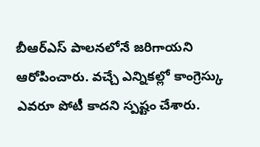బీఆర్ఎస్ పాలనలోనే జరిగాయని ఆరోపించారు. వచ్చే ఎన్నికల్లో కాంగ్రెస్కు ఎవరూ పోటీ కాదని స్పష్టం చేశారు.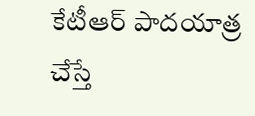కేటీఆర్ పాదయాత్ర చేస్తే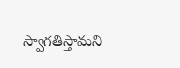స్వాగతిస్తామని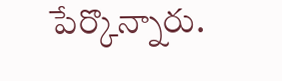పేర్కొన్నారు.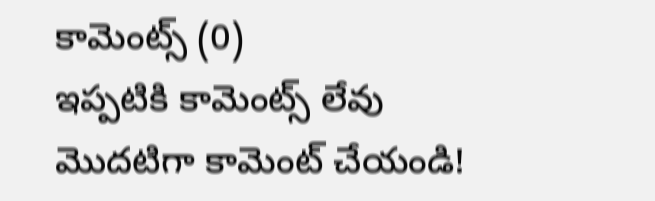కామెంట్స్ (0)
ఇప్పటికి కామెంట్స్ లేవు
మొదటిగా కామెంట్ చేయండి!